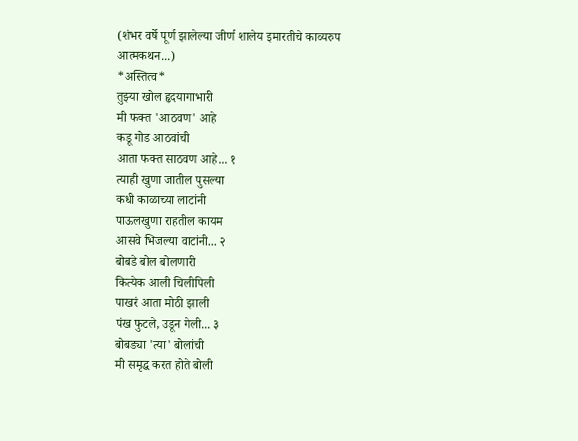(शंभर वर्षे पूर्ण झालेल्या जीर्ण शालेय इमारतीचे काव्यरुप आत्मकथन...)
*अस्तित्व*
तुझ्या खोल हृदयागाभारी
मी फक्त 'आठवण' आहे
कडू गोड आठवांची
आता फक्त साठवण आहे... १
त्याही खुणा जातील पुसल्या
कधी काळाच्या लाटांनी
पाऊलखुणा राहतील कायम
आसवे भिजल्या वाटांनी... २
बोबडे बोल बोलणारी
कित्येक आली चिलीपिली
पाखरं आता मोठी झाली
पंख फुटले, उडून गेली... ३
बोबड्या 'त्या' बोलांची
मी समृद्ध करत होते बोली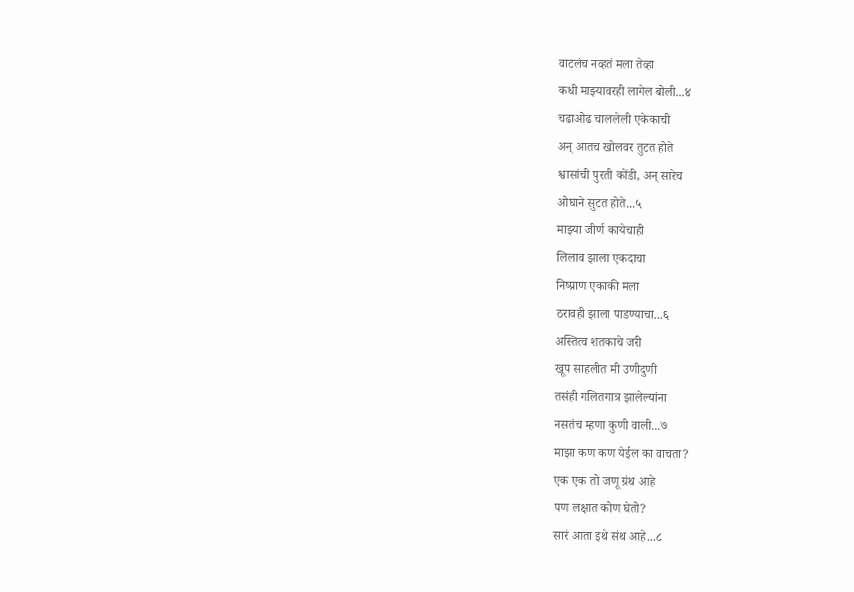वाटलंच नव्हतं मला तेव्हा
कधी माझ्यावरही लागेल बोली...४
चढाओढ चाललेली एकेकाची
अन् आतच खोलवर तुटत होते
श्वासांची पुरती कोंडी, अन् सारेच
ओघाने सुटत होते...५
माझ्या जीर्ण कायेचाही
लिलाव झाला एकदाचा
निष्प्राण एकाकी मला
ठरावही झाला पाडण्याचा...६
अस्तित्व शतकाचे जरी
खूप साहलीत मी उणीदुणी
तसंही गलितगात्र झालेल्यांना
नसतंच म्हणा कुणी वाली...७
माझा कण कण येईल का वाचता?
एक एक तो जणू ग्रंथ आहे
पण लक्षात कोण घेतो?
सारं आता इथे संथ आहे...८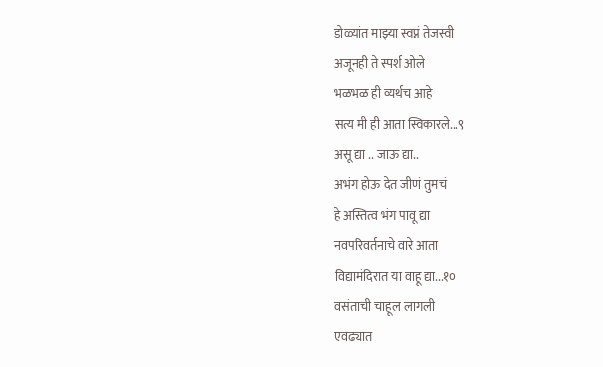डोळ्यांत माझ्या स्वप्नं तेजस्वी
अजूनही ते स्पर्श ओले
भळभळ ही व्यर्थच आहे
सत्य मी ही आता स्विकारले...९
असू द्या .. जाऊ द्या..
अभंग होऊ देत जीणं तुमचं
हे अस्तित्व भंग पावू द्या
नवपरिवर्तनाचे वारे आता
विद्यामंदिरात या वाहू द्या...१०
वसंताची चाहूल लागली
एवढ्यात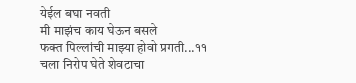येईल बघा नवती
मी माझंच काय घेऊन बसले
फक्त पिल्लांची माझ्या होवो प्रगती...११
चला निरोप घेते शेवटाचा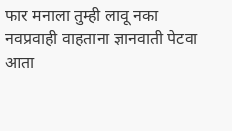फार मनाला तुम्ही लावू नका
नवप्रवाही वाहताना ज्ञानवाती पेटवा
आता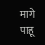मागे पाहू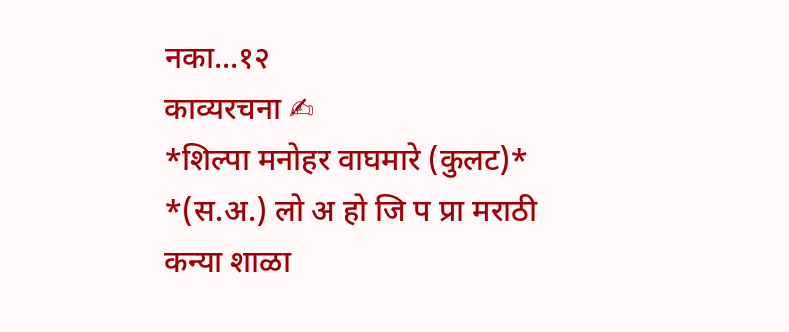नका...१२
काव्यरचना ✍
*शिल्पा मनोहर वाघमारे (कुलट)*
*(स.अ.) लो अ हो जि प प्रा मराठी कन्या शाळा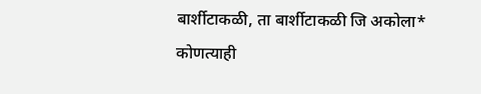बार्शीटाकळी, ता बार्शीटाकळी जि अकोला*
कोणत्याही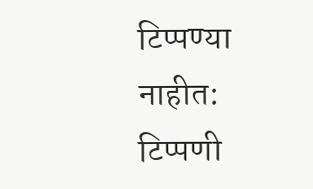टिप्पण्या नाहीत:
टिप्पणी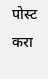पोस्ट करा